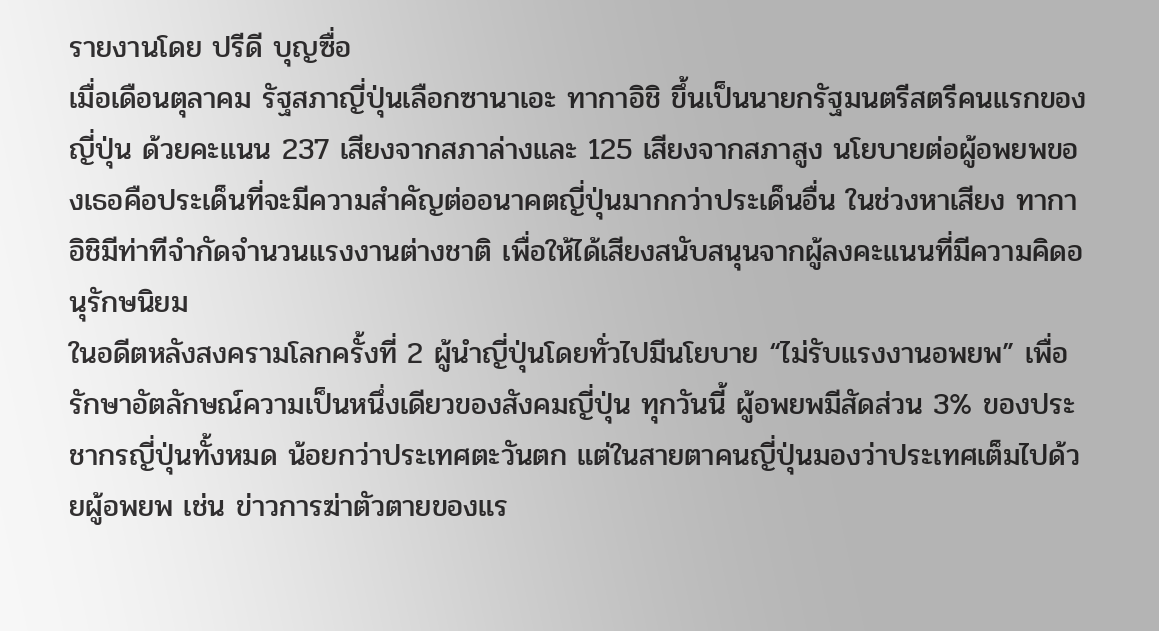รายงานโดย ปรีดี บุญซื่อ
เมื่อเดือนตุลาคม รัฐสภาญี่ปุ่นเลือกซานาเอะ ทากาอิชิ ขึ้นเป็นนายกรัฐมนตรีสตรีคนแรกของญี่ปุ่น ด้วยคะแนน 237 เสียงจากสภาล่างและ 125 เสียงจากสภาสูง นโยบายต่อผู้อพยพของเธอคือประเด็นที่จะมีความสำคัญต่ออนาคตญี่ปุ่นมากกว่าประเด็นอื่น ในช่วงหาเสียง ทากาอิชิมีท่าทีจำกัดจำนวนแรงงานต่างชาติ เพื่อให้ได้เสียงสนับสนุนจากผู้ลงคะแนนที่มีความคิดอนุรักษนิยม
ในอดีตหลังสงครามโลกครั้งที่ 2 ผู้นำญี่ปุ่นโดยทั่วไปมีนโยบาย “ไม่รับแรงงานอพยพ” เพื่อรักษาอัตลักษณ์ความเป็นหนึ่งเดียวของสังคมญี่ปุ่น ทุกวันนี้ ผู้อพยพมีสัดส่วน 3% ของประชากรญี่ปุ่นทั้งหมด น้อยกว่าประเทศตะวันตก แต่ในสายตาคนญี่ปุ่นมองว่าประเทศเต็มไปด้วยผู้อพยพ เช่น ข่าวการฆ่าตัวตายของแร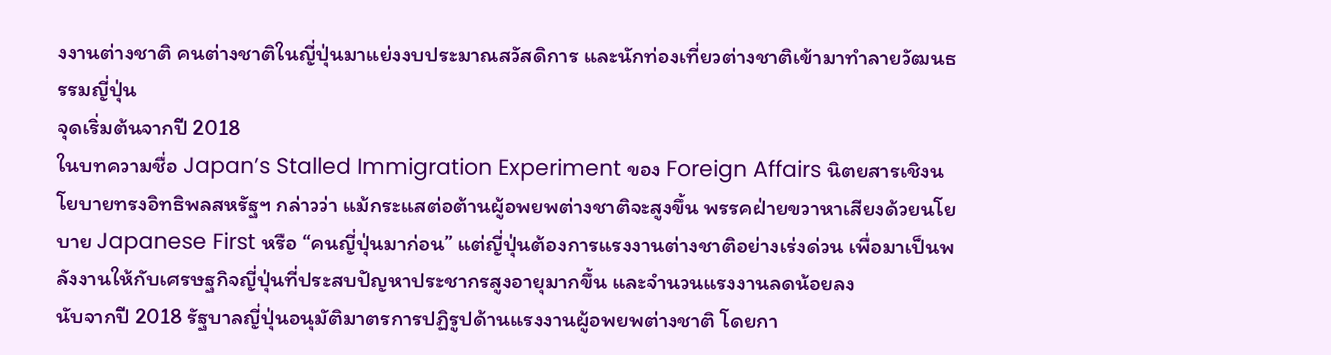งงานต่างชาติ คนต่างชาติในญี่ปุ่นมาแย่งงบประมาณสวัสดิการ และนักท่องเที่ยวต่างชาติเข้ามาทำลายวัฒนธรรมญี่ปุ่น
จุดเริ่มต้นจากปี 2018
ในบทความชื่อ Japan’s Stalled Immigration Experiment ของ Foreign Affairs นิตยสารเชิงนโยบายทรงอิทธิพลสหรัฐฯ กล่าวว่า แม้กระแสต่อต้านผู้อพยพต่างชาติจะสูงขึ้น พรรคฝ่ายขวาหาเสียงด้วยนโยบาย Japanese First หรือ “คนญี่ปุ่นมาก่อน” แต่ญี่ปุ่นต้องการแรงงานต่างชาติอย่างเร่งด่วน เพื่อมาเป็นพลังงานให้กับเศรษฐกิจญี่ปุ่นที่ประสบปัญหาประชากรสูงอายุมากขึ้น และจำนวนแรงงานลดน้อยลง
นับจากปี 2018 รัฐบาลญี่ปุ่นอนุมัติมาตรการปฏิรูปด้านแรงงานผู้อพยพต่างชาติ โดยกา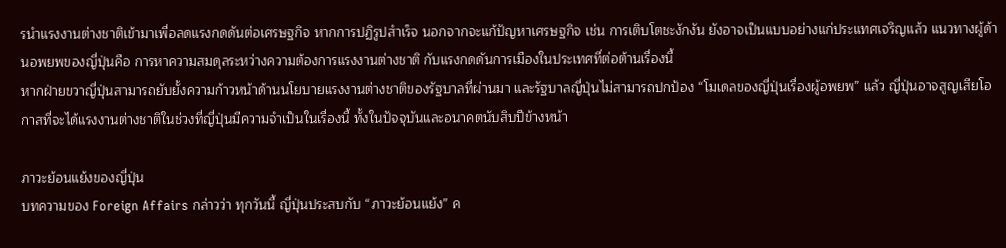รนำแรงงานต่างชาติเข้ามาเพื่อลดแรงกดดันต่อเศรษฐกิจ หากการปฏิรูปสำเร็จ นอกจากจะแก้ปัญหาเศรษฐกิจ เช่น การเติบโตชะงักงัน ยังอาจเป็นแบบอย่างแก่ประแทศเจริญแล้ว แนวทางผู้ด้านอพยพของญี่ปุ่นคือ การหาความสมดุลระหว่างความต้องการแรงงานต่างชาติ กับแรงกดดันการเมืองในประเทศที่ต่อต้านเรื่องนี้
หากฝ่ายขวาญี่ปุ่นสามารถยับยั้งความก้าวหน้าด้านนโยบายแรงงานต่างชาติของรัฐบาลที่ผ่านมา และรัฐบาลญี่ปุ่นไม่สามารถปกป้อง “โมเดลของญี่ปุ่นเรื่องผู้อพยพ” แล้ว ญี่ปุ่นอาจสูญเสียโอกาสที่จะได้แรงงานต่างชาติในช่วงที่ญี่ปุ่นมีความจำเป็นในเรื่องนี้ ทั้งในปัจจุบันและอนาคตนับสิบปีข้างหน้า

ภาวะย้อนแย้งของญี่ปุ่น
บทความของ Foreign Affairs กล่าวว่า ทุกวันนี้ ญี่ปุ่นประสบกับ “ภาวะย้อนแย้ง” ค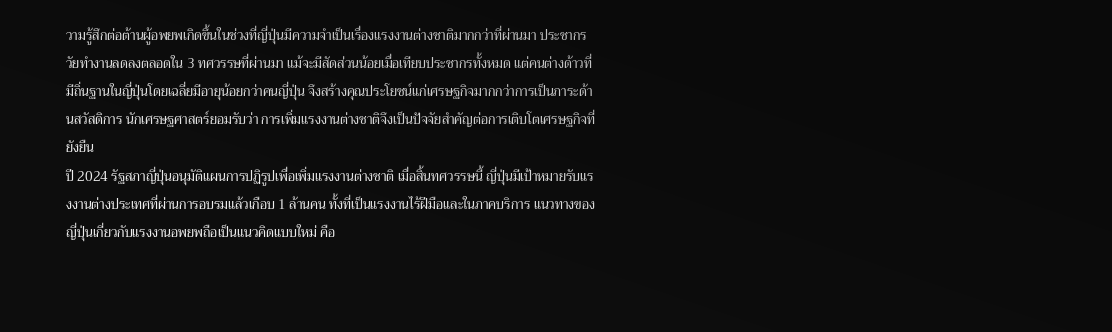วามรู้สึกต่อต้านผู้อพยพเกิดขึ้นในช่วงที่ญี่ปุ่นมีความจำเป็นเรื่องแรงงานต่างชาติมากกว่าที่ผ่านมา ประชากรวัยทำงานลดลงตลอดใน 3 ทศวรรษที่ผ่านมา แม้จะมีสัดส่วนน้อยเมื่อเทียบประชากรทั้งหมด แต่คนต่างด้าวที่มีถิ่นฐานในญี่ปุ่นโดยเฉลี่ยมีอายุน้อยกว่าคนญี่ปุ่น จึงสร้างคุณประโยชน์แก่เศรษฐกิจมากกว่าการเป็นภาระด้านสวัสดิการ นักเศรษฐศาสตร์ยอมรับว่า การเพิ่มแรงงานต่างชาติจึงเป็นปัจจัยสำคัญต่อการเติบโตเศรษฐกิจที่ยังยืน
ปี 2024 รัฐสภาญี่ปุ่นอนุมัติแผนการปฏิรูปเพื่อเพิ่มแรงงานต่างชาติ เมื่อสิ้นทศวรรษนี้ ญี่ปุ่นมีเป้าหมายรับแรงงานต่างประเทศที่ผ่านการอบรมแล้วเกือบ 1 ล้านคน ทั้งที่เป็นแรงงานไร้ฝีมือและในภาคบริการ แนวทางของญี่ปุ่นเกี่ยวกับแรงงานอพยพถือเป็นแนวคิดแบบใหม่ คือ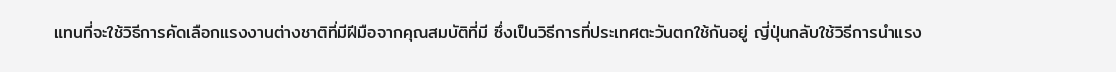แทนที่จะใช้วิธีการคัดเลือกแรงงานต่างชาติที่มีฝีมือจากคุณสมบัติที่มี ซึ่งเป็นวิธีการที่ประเทศตะวันตกใช้กันอยู่ ญี่ปุ่นกลับใช้วิธีการนำแรง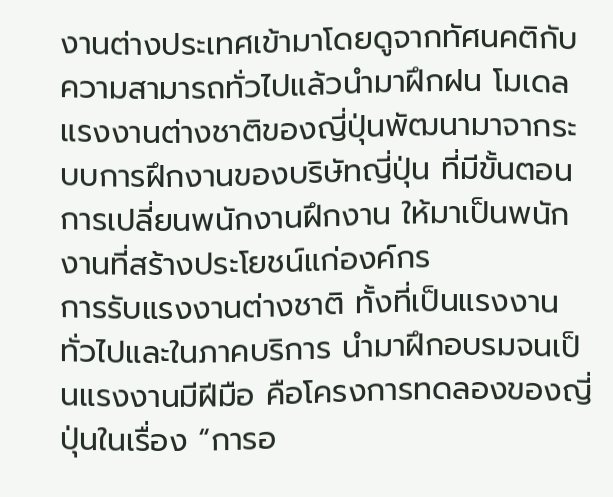งานต่างประเทศเข้ามาโดยดูจากทัศนคติกับความสามารถทั่วไปแล้วนำมาฝึกฝน โมเดลแรงงานต่างชาติของญี่ปุ่นพัฒนามาจากระบบการฝึกงานของบริษัทญี่ปุ่น ที่มีขั้นตอนการเปลี่ยนพนักงานฝึกงาน ให้มาเป็นพนักงานที่สร้างประโยชน์แก่องค์กร
การรับแรงงานต่างชาติ ทั้งที่เป็นแรงงานทั่วไปและในภาคบริการ นำมาฝึกอบรมจนเป็นแรงงานมีฝีมือ คือโครงการทดลองของญี่ปุ่นในเรื่อง “การอ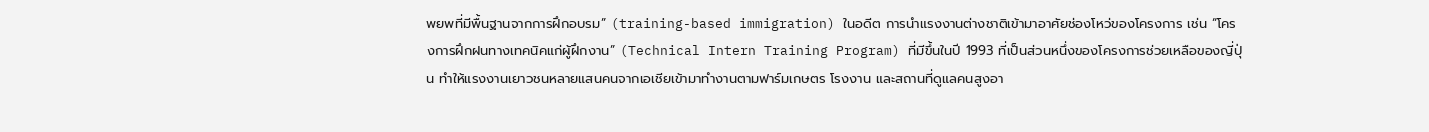พยพที่มีพื้นฐานจากการฝึกอบรม” (training-based immigration) ในอดีต การนำแรงงานต่างชาติเข้ามาอาศัยช่องโหว่ของโครงการ เช่น “โครงการฝึกฝนทางเทคนิคแก่ผู้ฝึกงาน” (Technical Intern Training Program) ที่มีขึ้นในปี 1993 ที่เป็นส่วนหนึ่งของโครงการช่วยเหลือของญี่ปุ่น ทำให้แรงงานเยาวชนหลายแสนคนจากเอเชียเข้ามาทำงานตามฟาร์มเกษตร โรงงาน และสถานที่ดูแลคนสูงอา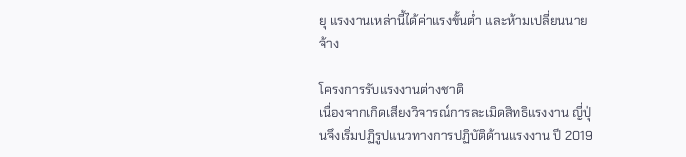ยุ แรงงานเหล่านี้ได้ค่าแรงขั้นต่ำ และห้ามเปลี่ยนนายจ้าง

โครงการรับแรงงานต่างชาติ
เนื่องจากเกิดเสียงวิจารณ์การละเมิดสิทธิแรงงาน ญี่ปุ่นจึงเริ่มปฏิรูปแนวทางการปฏิบัติด้านแรงงาน ปี 2019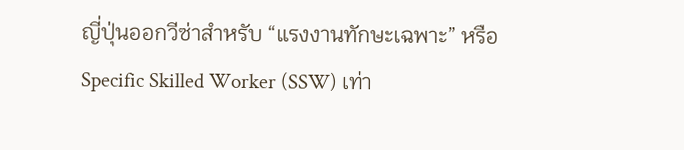ญี่ปุ่นออกวีซ่าสำหรับ “แรงงานทักษะเฉพาะ” หรือ Specific Skilled Worker (SSW) เท่า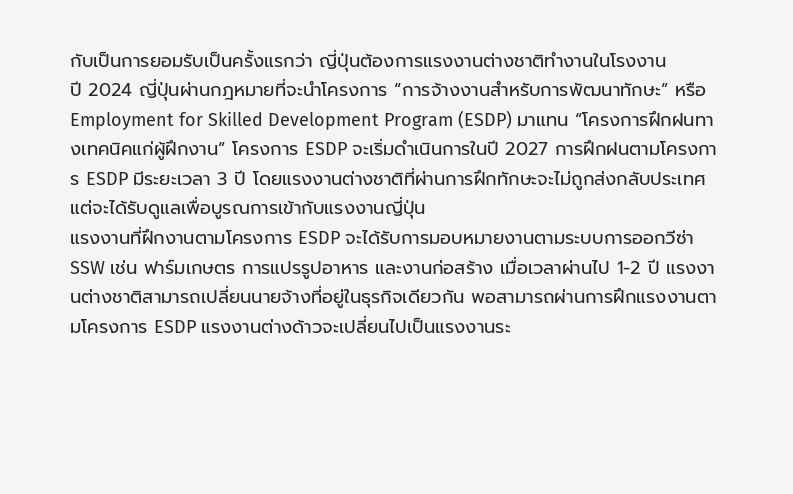กับเป็นการยอมรับเป็นครั้งแรกว่า ญี่ปุ่นต้องการแรงงานต่างชาติทำงานในโรงงาน
ปี 2024 ญี่ปุ่นผ่านกฎหมายที่จะนำโครงการ “การจ้างงานสำหรับการพัฒนาทักษะ” หรือ Employment for Skilled Development Program (ESDP) มาแทน “โครงการฝึกฝนทางเทคนิคแก่ผู้ฝึกงาน” โครงการ ESDP จะเริ่มดำเนินการในปี 2027 การฝึกฝนตามโครงการ ESDP มีระยะเวลา 3 ปี โดยแรงงานต่างชาติที่ผ่านการฝึกทักษะจะไม่ถูกส่งกลับประเทศ แต่จะได้รับดูแลเพื่อบูรณการเข้ากับแรงงานญี่ปุ่น
แรงงานที่ฝึกงานตามโครงการ ESDP จะได้รับการมอบหมายงานตามระบบการออกวีซ่า SSW เช่น ฟาร์มเกษตร การแปรรูปอาหาร และงานก่อสร้าง เมื่อเวลาผ่านไป 1-2 ปี แรงงานต่างชาติสามารถเปลี่ยนนายจ้างที่อยู่ในธุรกิจเดียวกัน พอสามารถผ่านการฝึกแรงงานตามโครงการ ESDP แรงงานต่างด้าวจะเปลี่ยนไปเป็นแรงงานระ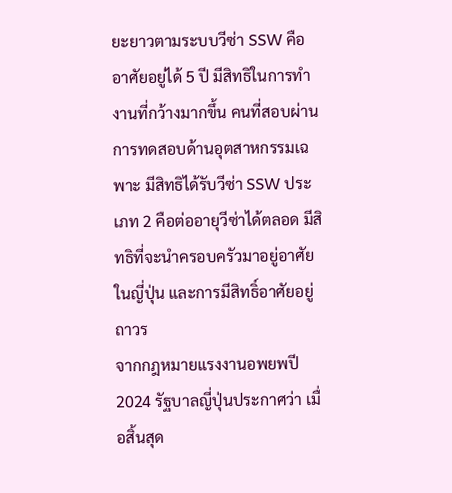ยะยาวตามระบบวีซ่า SSW คืออาศัยอยู่ได้ 5 ปี มีสิทธิในการทำงานที่กว้างมากขึ้น คนที่สอบผ่านการทดสอบด้านอุตสาหกรรมเฉพาะ มีสิทธิได้รับวีซ่า SSW ประเภท 2 คือต่ออายุวีซ่าได้ตลอด มีสิทธิที่จะนำครอบครัวมาอยู่อาศัยในญี่ปุ่น และการมีสิทธิ์อาศัยอยู่ถาวร
จากกฎหมายแรงงานอพยพปี 2024 รัฐบาลญี่ปุ่นประกาศว่า เมื่อสิ้นสุด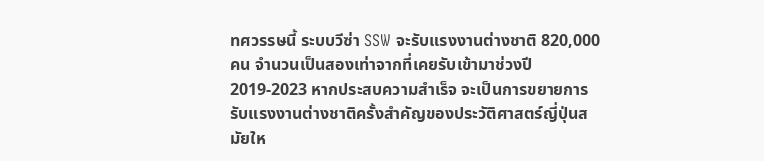ทศวรรษนี้ ระบบวีซ่า SSW จะรับแรงงานต่างชาติ 820,000 คน จำนวนเป็นสองเท่าจากที่เคยรับเข้ามาช่วงปี 2019-2023 หากประสบความสำเร็จ จะเป็นการขยายการรับแรงงานต่างชาติครั้งสำคัญของประวัติศาสตร์ญี่ปุ่นสมัยให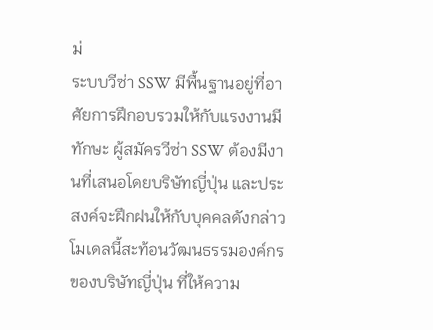ม่
ระบบวีซ่า SSW มีพื้นฐานอยู่ที่อาศัยการฝึกอบรวมให้กับแรงงานมีทักษะ ผู้สมัครวีซ่า SSW ต้องมีงานที่เสนอโดยบริษัทญี่ปุ่น และประสงค์จะฝึกฝนให้กับบุคคลดังกล่าว โมเดลนี้สะท้อนวัฒนธรรมองค์กรของบริษัทญี่ปุ่น ที่ให้ความ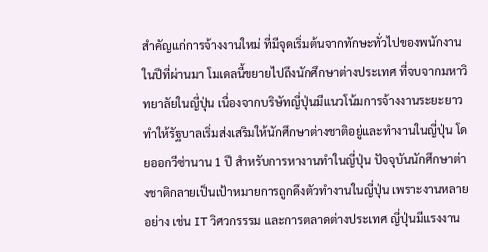สำคัญแก่การจ้างงานใหม่ ที่มีจุดเริ่มต้นจากทักษะทั่วไปของพนักงาน
ในปีที่ผ่านมา โมเดลนี้ขยายไปถึงนักศึกษาต่างประเทศ ที่จบจากมหาวิทยาลัยในญี่ปุ่น เนื่องจากบริษัทญี่ปุ่นมีแนวโน้มการจ้างงานระยะยาว ทำให้รัฐบาลเริ่มส่งเสริมให้นักศึกษาต่างชาติอยู่และทำงานในญี่ปุ่น โดยออกวีซ่านาน 1 ปี สำหรับการหางานทำในญี่ปุ่น ปัจจุบันนักศึกษาต่างชาติกลายเป็นเป้าหมายการถูกดึงตัวทำงานในญี่ปุ่น เพราะงานหลายอย่าง เช่น IT วิศวกรรรม และการตลาดต่างประเทศ ญี่ปุ่นมีแรงงาน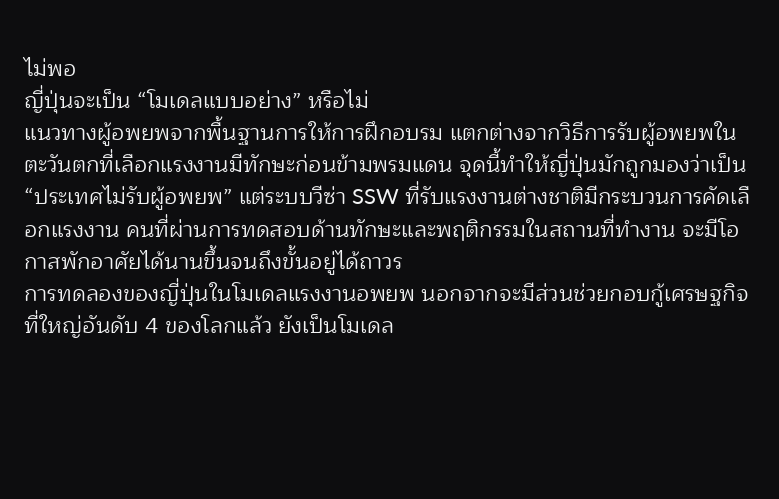ไม่พอ
ญี่ปุ่นจะเป็น “โมเดลแบบอย่าง” หรือไม่
แนวทางผู้อพยพจากพื้นฐานการให้การฝึกอบรม แตกต่างจากวิธีการรับผู้อพยพในตะวันตกที่เลือกแรงงานมีทักษะก่อนข้ามพรมแดน จุดนี้ทำให้ญี่ปุ่นมักถูกมองว่าเป็น “ประเทศไม่รับผู้อพยพ” แต่ระบบวีซ่า SSW ที่รับแรงงานต่างชาติมีกระบวนการคัดเลือกแรงงาน คนที่ผ่านการทดสอบด้านทักษะและพฤติกรรมในสถานที่ทำงาน จะมีโอกาสพักอาศัยได้นานขึ้นจนถึงขั้นอยู่ได้ถาวร
การทดลองของญี่ปุ่นในโมเดลแรงงานอพยพ นอกจากจะมีส่วนช่วยกอบกู้เศรษฐกิจที่ใหญ่อันดับ 4 ของโลกแล้ว ยังเป็นโมเดล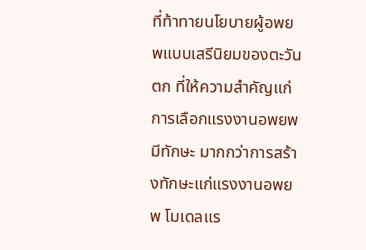ที่ท้าทายนโยบายผู้อพยพแบบเสรีนิยมของตะวันตก ที่ให้ความสำคัญแก่การเลือกแรงงานอพยพมีทักษะ มากกว่าการสร้างทักษะแก่แรงงานอพยพ โมเดลแร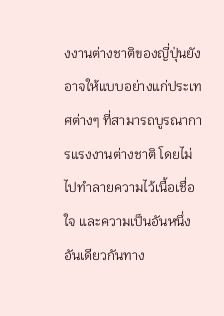งงานต่างชาติของญี่ปุ่นยังอาจให้แบบอย่างแก่ประเทศต่างๆ ที่สามารถบูรณาการแรงงานต่างชาติ โดยไม่ไปทำลายความไว้เนื้อเชื่อใจ และความเป็นอันหนึ่งอันเดียวกันทาง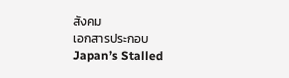สังคม
เอกสารประกอบ
Japan’s Stalled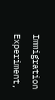Immigration Experiment,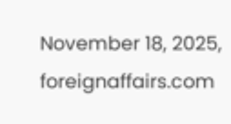November 18, 2025, foreignaffairs.com